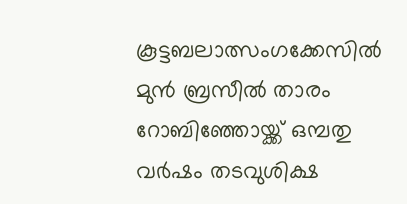കൂട്ടബലാത്സംഗക്കേസിൽ മുൻ ബ്രസീൽ താരം റോബിഞ്ഞോയ്ക്ക് ഒമ്പതു വർഷം തടവുശിക്ഷ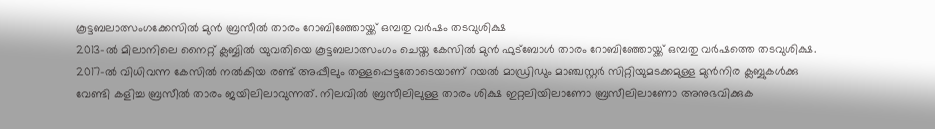കൂട്ടബലാത്സംഗക്കേസിൽ മുൻ ബ്രസീൽ താരം റോബിഞ്ഞോയ്ക്ക് ഒമ്പതു വർഷം തടവുശിക്ഷ
2013-ൽ മിലാനിലെ നൈറ്റ് ക്ലബ്ബിൽ യുവതിയെ കൂട്ടബലാത്സംഗം ചെയ്ത കേസിൽ മുൻ ഫുട്ബോൾ താരം റോബിഞ്ഞോയ്ക്ക് ഒമ്പതു വർഷത്തെ തടവുശിക്ഷ. 2017-ൽ വിധിവന്ന കേസിൽ നൽകിയ രണ്ട് അപ്പീലും തള്ളപ്പെട്ടതോടെയാണ് റയൽ മാഡ്രിഡും മാഞ്ചസ്റ്റർ സിറ്റിയുമടക്കമുള്ള മുൻനിര ക്ലബ്ബുകൾക്കു വേണ്ടി കളിച്ച ബ്രസീൽ താരം ജയിലിലാവുന്നത്. നിലവിൽ ബ്രസീലിലുള്ള താരം ശിക്ഷ ഇറ്റലിയിലാണോ ബ്രസീലിലാണോ അനുഭവിക്കുക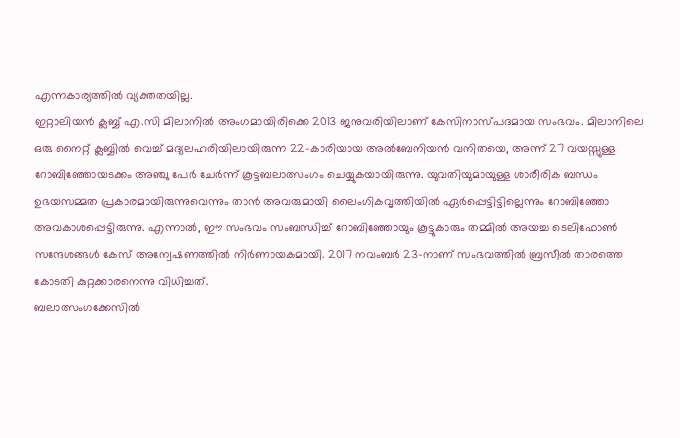എന്നകാര്യത്തിൽ വ്യക്തതയില്ല.
ഇറ്റാലിയൻ ക്ലബ്ബ് എ.സി മിലാനിൽ അംഗമായിരിക്കെ 2013 ജനുവരിയിലാണ് കേസിനാസ്പദമായ സംഭവം. മിലാനിലെ ഒരു നൈറ്റ് ക്ലബ്ബിൽ വെച്ച് മദ്യലഹരിയിലായിരുന്ന 22-കാരിയായ അൽബേനിയൻ വനിതയെ, അന്ന് 27 വയസ്സുള്ള റോബിഞ്ഞോയടക്കം അഞ്ചു പേർ ചേർന്ന് കൂട്ടബലാത്സംഗം ചെയ്യുകയായിരുന്നു. യുവതിയുമായുള്ള ശാരീരിക ബന്ധം ഉഭയസമ്മത പ്രകാരമായിരുന്നുവെന്നും താൻ അവരുമായി ലൈംഗികവൃത്തിയിൽ ഏർപ്പെട്ടിട്ടില്ലെന്നും റോബിഞ്ഞോ അവകാശപ്പെട്ടിരുന്നു. എന്നാൽ, ഈ സംഭവം സംബന്ധിച്ച് റോബിഞ്ഞോയും കൂട്ടുകാരും തമ്മിൽ അയച്ച ടെലിഫോൺ സന്ദേശങ്ങൾ കേസ് അന്വേഷണത്തിൽ നിർണായകമായി. 2017 നവംബർ 23-നാണ് സംഭവത്തിൽ ബ്രസീൽ താരത്തെ കോടതി കുറ്റക്കാരനെന്നു വിധിച്ചത്.
ബലാത്സംഗക്കേസിൽ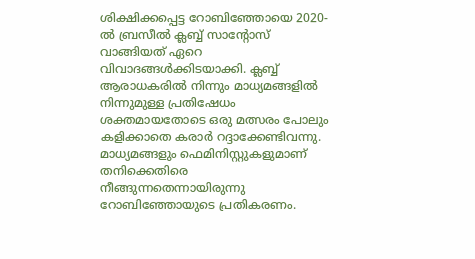ശിക്ഷിക്കപ്പെട്ട റോബിഞ്ഞോയെ 2020-ൽ ബ്രസീൽ ക്ലബ്ബ് സാന്റോസ് വാങ്ങിയത് ഏറെ വിവാദങ്ങൾക്കിടയാക്കി. ക്ലബ്ബ് ആരാധകരിൽ നിന്നും മാധ്യമങ്ങളിൽ നിന്നുമുള്ള പ്രതിഷേധം ശക്തമായതോടെ ഒരു മത്സരം പോലും കളിക്കാതെ കരാർ റദ്ദാക്കേണ്ടിവന്നു. മാധ്യമങ്ങളും ഫെമിനിസ്റ്റുകളുമാണ് തനിക്കെതിരെ നീങ്ങുന്നതെന്നായിരുന്നു റോബിഞ്ഞോയുടെ പ്രതികരണം.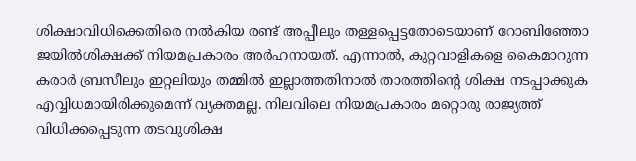ശിക്ഷാവിധിക്കെതിരെ നൽകിയ രണ്ട് അപ്പീലും തള്ളപ്പെട്ടതോടെയാണ് റോബിഞ്ഞോ ജയിൽശിക്ഷക്ക് നിയമപ്രകാരം അർഹനായത്. എന്നാൽ, കുറ്റവാളികളെ കൈമാറുന്ന കരാർ ബ്രസീലും ഇറ്റലിയും തമ്മിൽ ഇല്ലാത്തതിനാൽ താരത്തിന്റെ ശിക്ഷ നടപ്പാക്കുക എവ്വിധമായിരിക്കുമെന്ന് വ്യക്തമല്ല. നിലവിലെ നിയമപ്രകാരം മറ്റൊരു രാജ്യത്ത് വിധിക്കപ്പെടുന്ന തടവുശിക്ഷ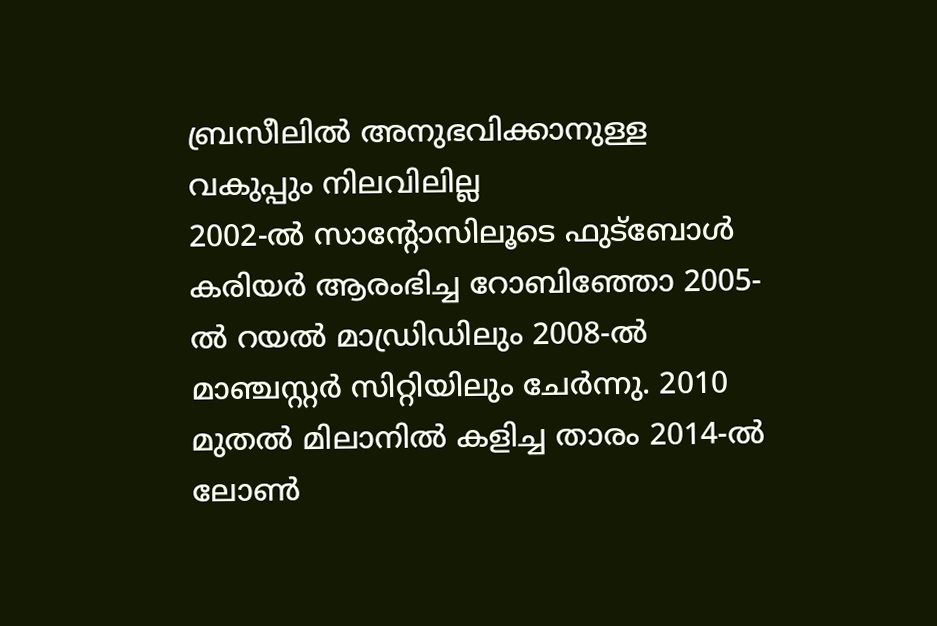ബ്രസീലിൽ അനുഭവിക്കാനുള്ള വകുപ്പും നിലവിലില്ല
2002-ൽ സാന്റോസിലൂടെ ഫുട്ബോൾ കരിയർ ആരംഭിച്ച റോബിഞ്ഞോ 2005-ൽ റയൽ മാഡ്രിഡിലും 2008-ൽ മാഞ്ചസ്റ്റർ സിറ്റിയിലും ചേർന്നു. 2010 മുതൽ മിലാനിൽ കളിച്ച താരം 2014-ൽ ലോൺ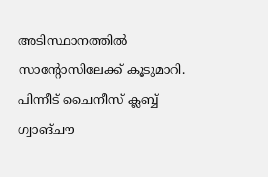അടിസ്ഥാനത്തിൽ സാന്റോസിലേക്ക് കൂടുമാറി. പിന്നീട് ചൈനീസ് ക്ലബ്ബ് ഗ്വാങ്ചൗ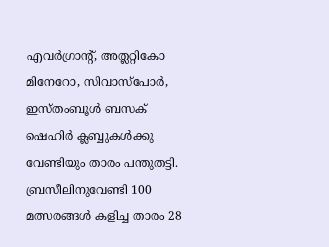എവർഗ്രാന്റ്, അത്ലറ്റികോ മിനേറോ, സിവാസ്പോർ, ഇസ്തംബൂൾ ബസക് ഷെഹിർ ക്ലബ്ബുകൾക്കു വേണ്ടിയും താരം പന്തുതട്ടി. ബ്രസീലിനുവേണ്ടി 100 മത്സരങ്ങൾ കളിച്ച താരം 28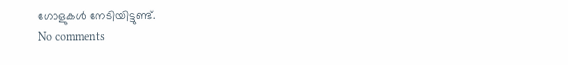ഗോളുകൾ നേടിയിട്ടുണ്ട്.
No comments